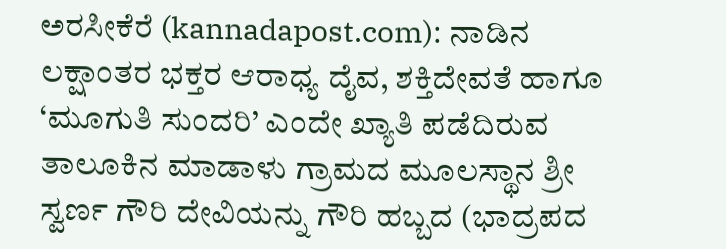ಅರಸೀಕೆರೆ (kannadapost.com): ನಾಡಿನ ಲಕ್ಷಾಂತರ ಭಕ್ತರ ಆರಾಧ್ಯ ದೈವ, ಶಕ್ತಿದೇವತೆ ಹಾಗೂ ‘ಮೂಗುತಿ ಸುಂದರಿ’ ಎಂದೇ ಖ್ಯಾತಿ ಪಡೆದಿರುವ ತಾಲೂಕಿನ ಮಾಡಾಳು ಗ್ರಾಮದ ಮೂಲಸ್ಥಾನ ಶ್ರೀ ಸ್ವರ್ಣ ಗೌರಿ ದೇವಿಯನ್ನು ಗೌರಿ ಹಬ್ಬದ (ಭಾದ್ರಪದ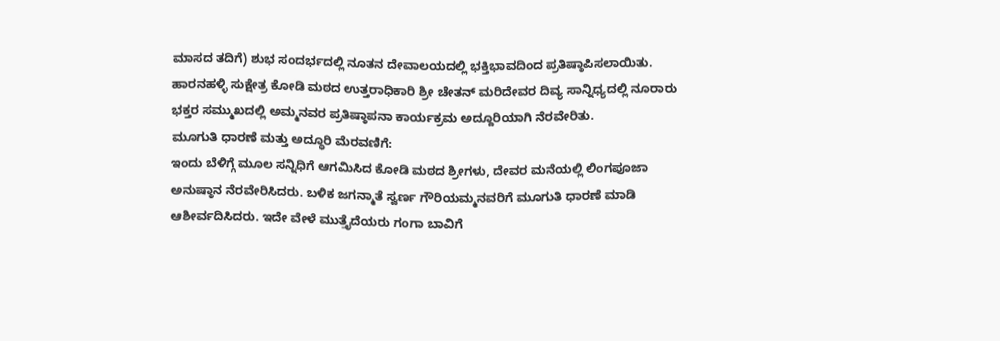ಮಾಸದ ತದಿಗೆ) ಶುಭ ಸಂದರ್ಭದಲ್ಲಿ ನೂತನ ದೇವಾಲಯದಲ್ಲಿ ಭಕ್ತಿಭಾವದಿಂದ ಪ್ರತಿಷ್ಠಾಪಿಸಲಾಯಿತು.
ಹಾರನಹಳ್ಳಿ ಸುಕ್ಷೇತ್ರ ಕೋಡಿ ಮಠದ ಉತ್ತರಾಧಿಕಾರಿ ಶ್ರೀ ಚೇತನ್ ಮರಿದೇವರ ದಿವ್ಯ ಸಾನ್ನಿಧ್ಯದಲ್ಲಿ ನೂರಾರು ಭಕ್ತರ ಸಮ್ಮುಖದಲ್ಲಿ ಅಮ್ಮನವರ ಪ್ರತಿಷ್ಠಾಪನಾ ಕಾರ್ಯಕ್ರಮ ಅದ್ದೂರಿಯಾಗಿ ನೆರವೇರಿತು.
ಮೂಗುತಿ ಧಾರಣೆ ಮತ್ತು ಅದ್ಧೂರಿ ಮೆರವಣಿಗೆ:
ಇಂದು ಬೆಳಿಗ್ಗೆ ಮೂಲ ಸನ್ನಿಧಿಗೆ ಆಗಮಿಸಿದ ಕೋಡಿ ಮಠದ ಶ್ರೀಗಳು, ದೇವರ ಮನೆಯಲ್ಲಿ ಲಿಂಗಪೂಜಾ ಅನುಷ್ಠಾನ ನೆರವೇರಿಸಿದರು. ಬಳಿಕ ಜಗನ್ಮಾತೆ ಸ್ವರ್ಣ ಗೌರಿಯಮ್ಮನವರಿಗೆ ಮೂಗುತಿ ಧಾರಣೆ ಮಾಡಿ ಆಶೀರ್ವದಿಸಿದರು. ಇದೇ ವೇಳೆ ಮುತ್ತೈದೆಯರು ಗಂಗಾ ಬಾವಿಗೆ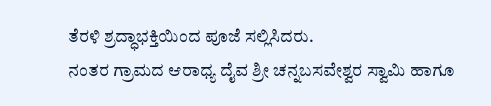ತೆರಳಿ ಶ್ರದ್ಧಾಭಕ್ತಿಯಿಂದ ಪೂಜೆ ಸಲ್ಲಿಸಿದರು.
ನಂತರ ಗ್ರಾಮದ ಆರಾಧ್ಯ ದೈವ ಶ್ರೀ ಚನ್ನಬಸವೇಶ್ವರ ಸ್ವಾಮಿ ಹಾಗೂ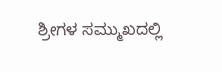ಶ್ರೀಗಳ ಸಮ್ಮುಖದಲ್ಲಿ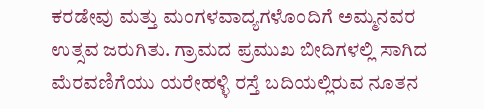ಕರಡೇವು ಮತ್ತು ಮಂಗಳವಾದ್ಯಗಳೊಂದಿಗೆ ಅಮ್ಮನವರ ಉತ್ಸವ ಜರುಗಿತು. ಗ್ರಾಮದ ಪ್ರಮುಖ ಬೀದಿಗಳಲ್ಲಿ ಸಾಗಿದ ಮೆರವಣಿಗೆಯು ಯರೇಹಳ್ಳಿ ರಸ್ತೆ ಬದಿಯಲ್ಲಿರುವ ನೂತನ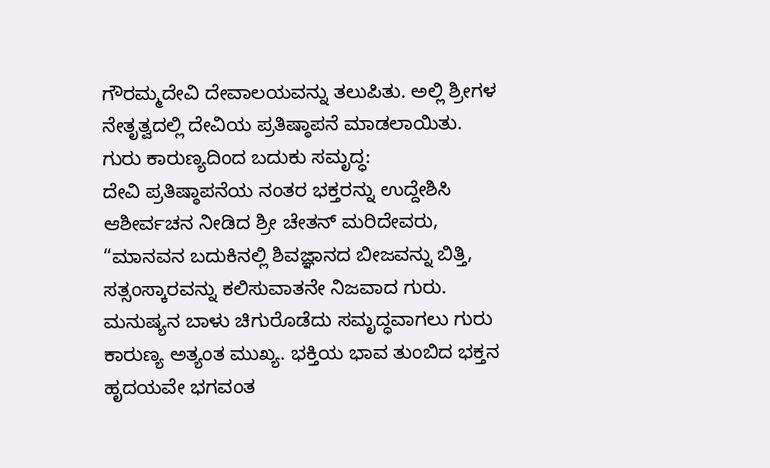ಗೌರಮ್ಮದೇವಿ ದೇವಾಲಯವನ್ನು ತಲುಪಿತು. ಅಲ್ಲಿ ಶ್ರೀಗಳ ನೇತೃತ್ವದಲ್ಲಿ ದೇವಿಯ ಪ್ರತಿಷ್ಠಾಪನೆ ಮಾಡಲಾಯಿತು.
ಗುರು ಕಾರುಣ್ಯದಿಂದ ಬದುಕು ಸಮೃದ್ಧ:
ದೇವಿ ಪ್ರತಿಷ್ಠಾಪನೆಯ ನಂತರ ಭಕ್ತರನ್ನು ಉದ್ದೇಶಿಸಿ ಆಶೀರ್ವಚನ ನೀಡಿದ ಶ್ರೀ ಚೇತನ್ ಮರಿದೇವರು, “ಮಾನವನ ಬದುಕಿನಲ್ಲಿ ಶಿವಜ್ಞಾನದ ಬೀಜವನ್ನು ಬಿತ್ತಿ, ಸತ್ಸಂಸ್ಕಾರವನ್ನು ಕಲಿಸುವಾತನೇ ನಿಜವಾದ ಗುರು. ಮನುಷ್ಯನ ಬಾಳು ಚಿಗುರೊಡೆದು ಸಮೃದ್ಧವಾಗಲು ಗುರು ಕಾರುಣ್ಯ ಅತ್ಯಂತ ಮುಖ್ಯ. ಭಕ್ತಿಯ ಭಾವ ತುಂಬಿದ ಭಕ್ತನ ಹೃದಯವೇ ಭಗವಂತ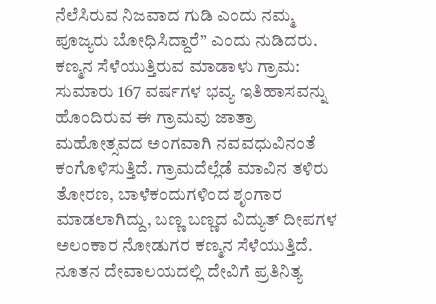ನೆಲೆಸಿರುವ ನಿಜವಾದ ಗುಡಿ ಎಂದು ನಮ್ಮ ಪೂಜ್ಯರು ಬೋಧಿಸಿದ್ದಾರೆ” ಎಂದು ನುಡಿದರು.
ಕಣ್ಮನ ಸೆಳೆಯುತ್ತಿರುವ ಮಾಡಾಳು ಗ್ರಾಮ:
ಸುಮಾರು 167 ವರ್ಷಗಳ ಭವ್ಯ ಇತಿಹಾಸವನ್ನು ಹೊಂದಿರುವ ಈ ಗ್ರಾಮವು ಜಾತ್ರಾ ಮಹೋತ್ಸವದ ಅಂಗವಾಗಿ ನವವಧುವಿನಂತೆ ಕಂಗೊಳಿಸುತ್ತಿದೆ. ಗ್ರಾಮದೆಲ್ಲೆಡೆ ಮಾವಿನ ತಳಿರು ತೋರಣ, ಬಾಳೆಕಂದುಗಳಿಂದ ಶೃಂಗಾರ ಮಾಡಲಾಗಿದ್ದು, ಬಣ್ಣ ಬಣ್ಣದ ವಿದ್ಯುತ್ ದೀಪಗಳ ಅಲಂಕಾರ ನೋಡುಗರ ಕಣ್ಮನ ಸೆಳೆಯುತ್ತಿದೆ.
ನೂತನ ದೇವಾಲಯದಲ್ಲಿ ದೇವಿಗೆ ಪ್ರತಿನಿತ್ಯ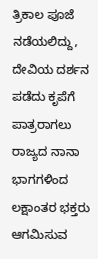ತ್ರಿಕಾಲ ಪೂಜೆ ನಡೆಯಲಿದ್ದು, ದೇವಿಯ ದರ್ಶನ ಪಡೆದು ಕೃಪೆಗೆ ಪಾತ್ರರಾಗಲು ರಾಜ್ಯದ ನಾನಾ ಭಾಗಗಳಿಂದ ಲಕ್ಷಾಂತರ ಭಕ್ತರು ಆಗಮಿಸುವ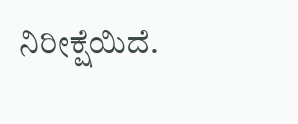ನಿರೀಕ್ಷೆಯಿದೆ.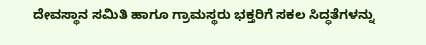ದೇವಸ್ಥಾನ ಸಮಿತಿ ಹಾಗೂ ಗ್ರಾಮಸ್ಥರು ಭಕ್ತರಿಗೆ ಸಕಲ ಸಿದ್ಧತೆಗಳನ್ನು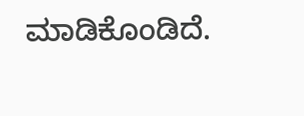ಮಾಡಿಕೊಂಡಿದೆ.